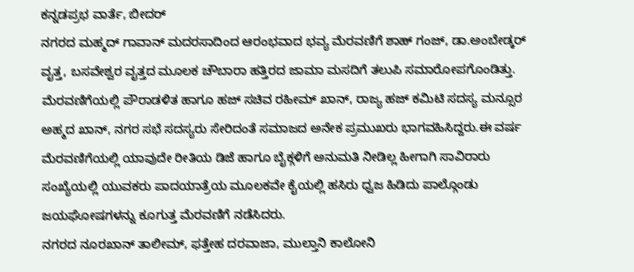ಕನ್ನಡಪ್ರಭ ವಾರ್ತೆ, ಬೀದರ್
ನಗರದ ಮಹ್ಮದ್ ಗಾವಾನ್ ಮದರಸಾದಿಂದ ಆರಂಭವಾದ ಭವ್ಯ ಮೆರವಣಿಗೆ ಶಾಹ್ ಗಂಜ್, ಡಾ.ಅಂಬೇಡ್ಕರ್ ವೖತ್ತ, ಬಸವೇಶ್ವರ ವೖತ್ತದ ಮೂಲಕ ಚೌಬಾರಾ ಹತ್ತಿರದ ಜಾಮಾ ಮಸದಿಗೆ ತಲುಪಿ ಸಮಾರೋಪಗೊಂಡಿತ್ತು.
ಮೆರವಣಿಗೆಯಲ್ಲಿ ಪೌರಾಡಳಿತ ಹಾಗೂ ಹಜ್ ಸಚಿವ ರಹೀಮ್ ಖಾನ್, ರಾಜ್ಯ ಹಜ್ ಕಮಿಟಿ ಸದಸ್ಯ ಮನ್ಸೂರ ಅಹ್ಮದ ಖಾನ್, ನಗರ ಸಭೆ ಸದಸ್ಯರು ಸೇರಿದಂತೆ ಸಮಾಜದ ಅನೇಕ ಪ್ರಮುಖರು ಭಾಗವಹಿಸಿದ್ದರು.ಈ ವರ್ಷ ಮೆರವಣಿಗೆಯಲ್ಲಿ ಯಾವುದೇ ರೀತಿಯ ಡಿಜೆ ಹಾಗೂ ಬೈಕ್ಗಳಿಗೆ ಅನುಮತಿ ನೀಡಿಲ್ಲ ಹೀಗಾಗಿ ಸಾವಿರಾರು ಸಂಖ್ಯೆಯಲ್ಲಿ ಯುವಕರು ಪಾದಯಾತ್ರೆಯ ಮೂಲಕವೇ ಕೈಯಲ್ಲಿ ಹಸಿರು ಧ್ವಜ ಹಿಡಿದು ಪಾಲ್ಗೊಂಡು ಜಯಘೋಷಗಳನ್ನು ಕೂಗುತ್ತ ಮೆರವಣಿಗೆ ನಡೆಸಿದರು.
ನಗರದ ನೂರಖಾನ್ ತಾಲೀಮ್, ಫತ್ತೇಹ ದರವಾಜಾ, ಮುಲ್ತಾನಿ ಕಾಲೋನಿ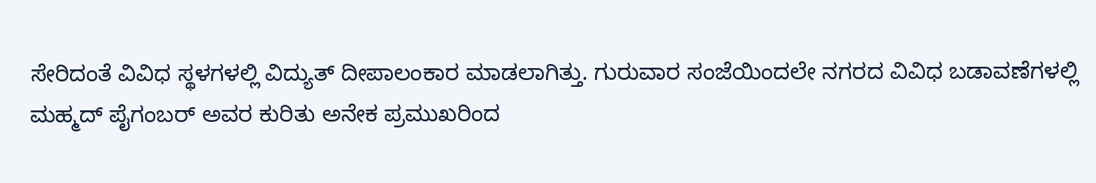ಸೇರಿದಂತೆ ವಿವಿಧ ಸ್ಥಳಗಳಲ್ಲಿ ವಿದ್ಯುತ್ ದೀಪಾಲಂಕಾರ ಮಾಡಲಾಗಿತ್ತು. ಗುರುವಾರ ಸಂಜೆಯಿಂದಲೇ ನಗರದ ವಿವಿಧ ಬಡಾವಣೆಗಳಲ್ಲಿ ಮಹ್ಮದ್ ಪೈಗಂಬರ್ ಅವರ ಕುರಿತು ಅನೇಕ ಪ್ರಮುಖರಿಂದ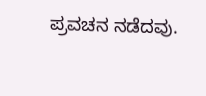ಪ್ರವಚನ ನಡೆದವು.